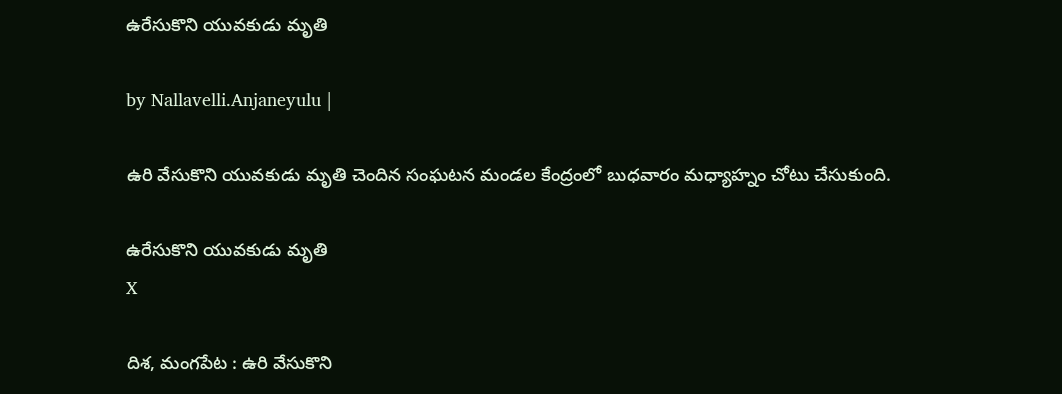ఉరేసుకొని యువ‌కుడు మృతి

by Nallavelli.Anjaneyulu |

ఉరి వేసుకొని యువ‌కుడు మృతి చెందిన సంఘ‌ట‌న మండ‌ల కేంద్రంలో బుధ‌వారం మ‌ధ్యాహ్నం చోటు చేసుకుంది.

ఉరేసుకొని యువ‌కుడు మృతి
X

దిశ, మంగపేట : ఉరి వేసుకొని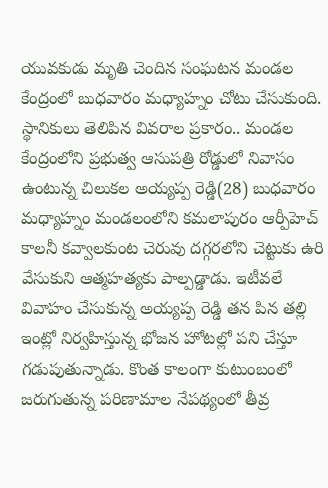యువ‌కుడు మృతి చెందిన సంఘ‌ట‌న మండ‌ల కేంద్రంలో బుధ‌వారం మ‌ధ్యాహ్నం చోటు చేసుకుంది. స్థానికులు తెలిపిన వివ‌రాల ప్ర‌కారం.. మండ‌ల కేంద్రంలోని ప్ర‌భుత్వ ఆసుప‌త్రి రోడ్డులో నివాసం ఉంటున్న చిలుక‌ల అయ్య‌ప్ప రెడ్డి(28) బుధ‌వారం మ‌ధ్యాహ్నం మండలంలోని కమలాపురం ఆర్పీహెచ్ కాలనీ కవ్వాలకుంట చెరువు దగ్గరలోని చెట్టుకు ఉరి వేసుకుని ఆత్మహత్యకు పాల్పడ్డాడు. ఇటీవలే వివాహం చేసుకున్న అయ్యప్ప రెడ్డి తన పిన తల్లి ఇంట్లో నిర్వహిస్తున్న భోజన హోటల్లో పని చేస్తూ గడుపుతున్నాడు. కొంత కాలంగా కుటుంబంలో జరుగుతున్న పరిణామాల నేపథ్యంలో తీవ్ర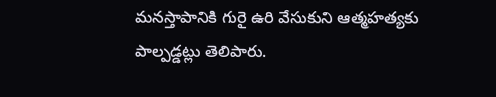మనస్తాపానికి గురై ఉరి వేసుకుని ఆత్మహత్యకు పాల్పడ్డట్లు తెలిపారు.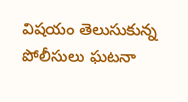విషయం తెలుసుకున్న పోలీసులు ఘటనా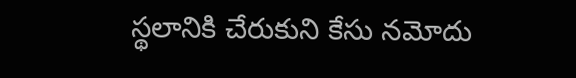స్థలానికి చేరుకుని కేసు నమోదు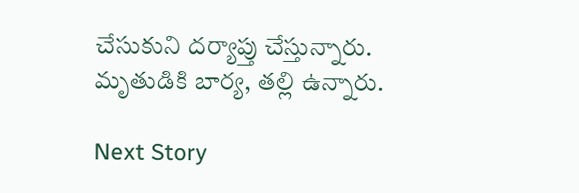చేసుకుని దర్యాప్తు చేస్తున్నారు. మృతుడికి బార్య, తల్లి ఉన్నారు.

Next Story